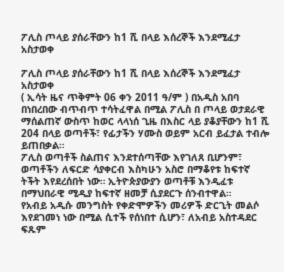ፖሊስ ጦላይ ያሰራቸውን ከ1 ሺ በላይ እሰረኞች እንደሚፈታ አስታወቀ

ፖሊስ ጦላይ ያሰራቸውን ከ1 ሺ በላይ እሰረኞች እንደሚፈታ አስታወቀ
( ኢሳት ዜና ጥቅምት 06 ቀን 2011 ዓ/ም ) በአዲስ አበባ በነበረበው ብጥብጥ ተሳትፈዋል በሚል ፖሊስ በ ጦላይ ወታደራዊ ማሰልጠኛ ውስጥ ከወር ላላነሰ ጊዜ በእስር ላይ ያቆያቸውን ከ1 ሺ 204 በላይ ወጣቶች፣ የፊታችን ሃሙስ ወይም አርብ ይፈታል ተብሎ ይጠበቃል።
ፖሊስ ወጣቶች ስልጠና እንደተሰጣቸው እየገለጸ ቢሆንም፣ ወጣቶችን ለፍርድ ሳያቀርብ እስካሁን አስሮ በማቆየቱ ከፍተኛ ትችት እየደረሰበት ነው። ኢትዮጵያውያን ወጣቶቹ እንዲፈቱ በማህበራዊ ሚዲያ ከፍተኛ ዘመቻ ሲያደርጉ ሰንብተዋል።
የአብይ አዲሱ መንግስት የቀድሞዎችን መሪዎች ድርጊት መልሶ እየደገመነ ነው በሚል ሲተች የሰነበተ ሲሆን፣ ለአብይ አስተዳደር ፍጹም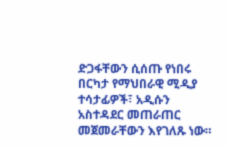ድጋፋቸውን ሲሰጡ የነበሩ በርካታ የማህበራዊ ሚዲያ ተሳታፊዎች፣ አዲሱን አስተዳደር መጠራጠር መጀመራቸውን እየገለጹ ነው።